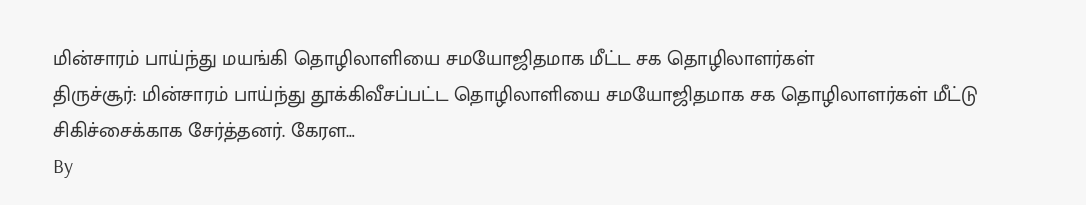மின்சாரம் பாய்ந்து மயங்கி தொழிலாளியை சமயோஜிதமாக மீட்ட சக தொழிலாளர்கள்
திருச்சூர்: மின்சாரம் பாய்ந்து தூக்கிவீசப்பட்ட தொழிலாளியை சமயோஜிதமாக சக தொழிலாளர்கள் மீட்டு சிகிச்சைக்காக சேர்த்தனர். கேரள…
By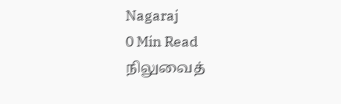Nagaraj
0 Min Read
நிலுவைத்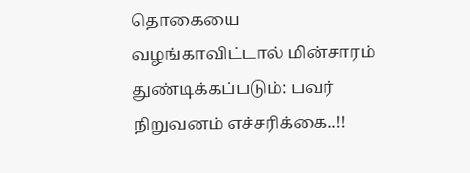தொகையை வழங்காவிட்டால் மின்சாரம் துண்டிக்கப்படும்: பவர் நிறுவனம் எச்சரிக்கை..!!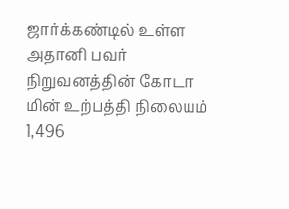ஜார்க்கண்டில் உள்ள அதானி பவர் நிறுவனத்தின் கோடா மின் உற்பத்தி நிலையம் 1,496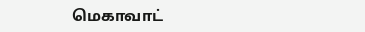மெகாவாட்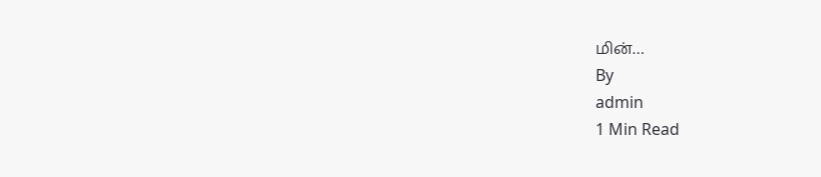மின்…
By
admin
1 Min Read